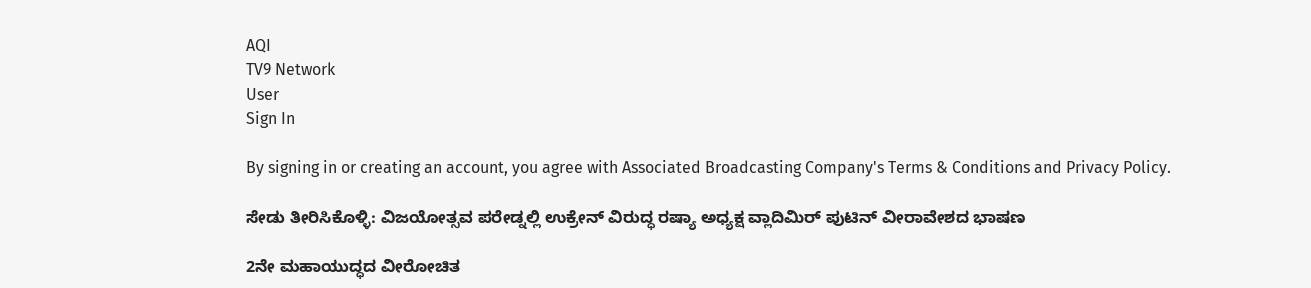AQI
TV9 Network
User
Sign In

By signing in or creating an account, you agree with Associated Broadcasting Company's Terms & Conditions and Privacy Policy.

ಸೇಡು ತೀರಿಸಿಕೊಳ್ಳಿ: ವಿಜಯೋತ್ಸವ ಪರೇಡ್ನಲ್ಲಿ ಉಕ್ರೇನ್ ವಿರುದ್ಧ ರಷ್ಯಾ ಅಧ್ಯಕ್ಷ ವ್ಲಾದಿಮಿರ್ ಪುಟಿನ್ ವೀರಾವೇಶದ ಭಾಷಣ

2ನೇ ಮಹಾಯುದ್ಧದ ವೀರೋಚಿತ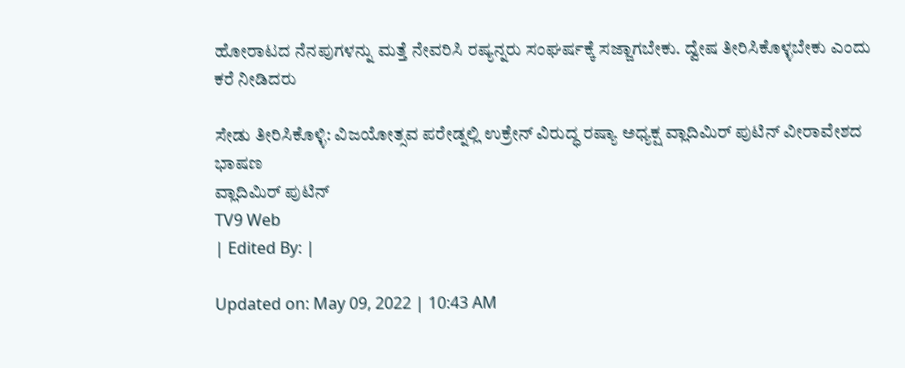ಹೋರಾಟದ ನೆನಪುಗಳನ್ನು ಮತ್ತೆ ನೇವರಿಸಿ ರಷ್ಯನ್ನರು ಸಂಘರ್ಷಕ್ಕೆ ಸಜ್ಜಾಗಬೇಕು. ದ್ವೇಷ ತೀರಿಸಿಕೊಳ್ಳಬೇಕು ಎಂದು ಕರೆ ನೀಡಿದರು

ಸೇಡು ತೀರಿಸಿಕೊಳ್ಳಿ: ವಿಜಯೋತ್ಸವ ಪರೇಡ್ನಲ್ಲಿ ಉಕ್ರೇನ್ ವಿರುದ್ಧ ರಷ್ಯಾ ಅಧ್ಯಕ್ಷ ವ್ಲಾದಿಮಿರ್ ಪುಟಿನ್ ವೀರಾವೇಶದ ಭಾಷಣ
ವ್ಲಾದಿಮಿರ್ ಪುಟಿನ್
TV9 Web
| Edited By: |

Updated on: May 09, 2022 | 10:43 AM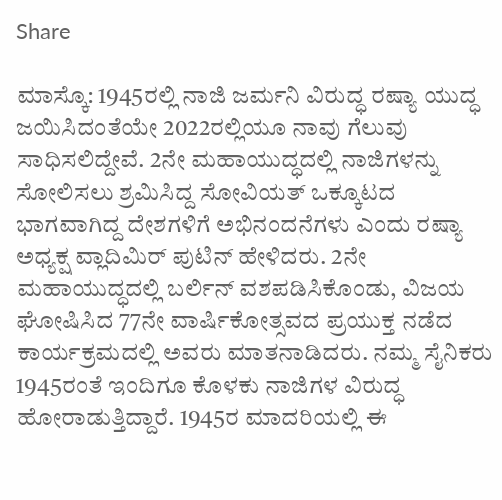Share

ಮಾಸ್ಕೊ: 1945ರಲ್ಲಿ ನಾಜಿ ಜರ್ಮನಿ ವಿರುದ್ಧ ರಷ್ಯಾ ಯುದ್ಧ ಜಯಿಸಿದಂತೆಯೇ 2022ರಲ್ಲಿಯೂ ನಾವು ಗೆಲುವು ಸಾಧಿಸಲಿದ್ದೇವೆ. 2ನೇ ಮಹಾಯುದ್ಧದಲ್ಲಿ ನಾಜಿಗಳನ್ನು ಸೋಲಿಸಲು ಶ್ರಮಿಸಿದ್ದ ಸೋವಿಯತ್ ಒಕ್ಕೂಟದ ಭಾಗವಾಗಿದ್ದ ದೇಶಗಳಿಗೆ ಅಭಿನಂದನೆಗಳು ಎಂದು ರಷ್ಯಾ ಅಧ್ಯಕ್ಷ ವ್ಲಾದಿಮಿರ್ ಪುಟಿನ್ ಹೇಳಿದರು. 2ನೇ ಮಹಾಯುದ್ಧದಲ್ಲಿ ಬರ್ಲಿನ್ ವಶಪಡಿಸಿಕೊಂಡು, ವಿಜಯ ಘೋಷಿಸಿದ 77ನೇ ವಾರ್ಷಿಕೋತ್ಸವದ ಪ್ರಯುಕ್ತ ನಡೆದ ಕಾರ್ಯಕ್ರಮದಲ್ಲಿ ಅವರು ಮಾತನಾಡಿದರು. ನಮ್ಮ ಸೈನಿಕರು 1945ರಂತೆ ಇಂದಿಗೂ ಕೊಳಕು ನಾಜಿಗಳ ವಿರುದ್ಧ ಹೋರಾಡುತ್ತಿದ್ದಾರೆ. 1945ರ ಮಾದರಿಯಲ್ಲಿ ಈ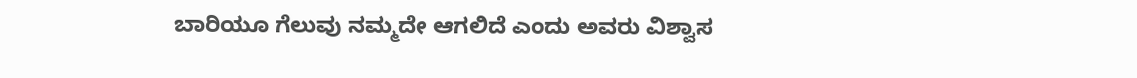ಬಾರಿಯೂ ಗೆಲುವು ನಮ್ಮದೇ ಆಗಲಿದೆ ಎಂದು ಅವರು ವಿಶ್ವಾಸ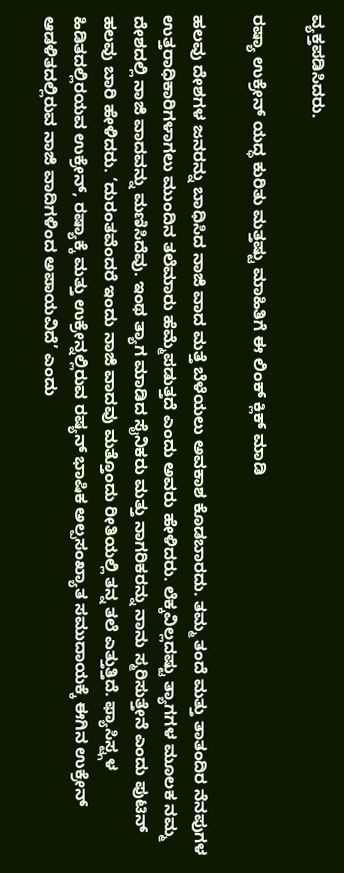ವ್ಯಕ್ತಪಡಿಸಿದರು.

ರಷ್ಯಾ ಉಕ್ರೇನ್ ಯದ್ಧ ಕುರಿತು ಮತ್ತಷ್ಟು ಮಾಹಿತಿಗೆ ಈ ಲಿಂಕ್ ಕ್ಲಿಕ್ ಮಾಡಿ

ಹಲವು ದೇಶಗಳ ಜನರನ್ನು ಬಾಧಿಸಿದ ನಾಜಿ ವಾದ ಮತ್ತೆ ಬೆಳೆಯಲು ಅವಕಾಶ ಕೊಡಬಾರದು. ತಮ್ಮ ತಂದೆ ಮತ್ತು ತಾತಂದಿರ ನೆನಪುಗಳ ಉತ್ತರಾಧಿಕಾರಿಗಳಾಗಲು ಮುಂದಿನ ತಲೆಮಾರು ಹೆಮ್ಮೆಪಡುತ್ತದೆ ಎಂದು ಅವರು ಹೇಳಿದರು. ಲೆಕ್ಕವಿಲ್ಲದಷ್ಟು ತ್ಯಾಗಗಳ ಮೂಲಕ ನಮ್ಮ ದೇಶದಲ್ಲಿ ನಾಜಿ ವಾದವನ್ನು ಮಣಿಸಿದೆವು. ಇಂಥ ತ್ಯಾಗ ಮಾಡಿದ ಸೈನಿಕರು ಮತ್ತು ನಾಗರಿಕರನ್ನು ನಾನು ಸ್ಮರಿಸುತ್ತೇನೆ ಎಂದು ಪುಟಿನ್ ಹಲವು ಬಾರಿ ಹೇಳಿದರು. ‘ದುರಂತವೆಂದರೆ ಇಂದು ನಾಜಿ ವಾದವು ಮತ್ತೊಂದು ರೀತಿಯಲ್ಲಿ ತನ್ನ ತಲೆ ಎತ್ತುತ್ತಿದೆ. ಫ್ಯಾಸಿಸ್ಟ್ಗಳ ಹಿಡಿತದಲ್ಲಿರಯವ ಉಕ್ರೇನ್, ರಷ್ಯಾಕ್ಕೆ ಮತ್ತು ಉಕ್ರೇನ್ನಲ್ಲಿರುವ ರಷ್ಯನ್ ಭಾಷಿಕ ಅಲ್ಪಸಂಖ್ಯಾತ ಸಮುದಾಯಕ್ಕೆ ಈಗಿನ ಉಕ್ರೇನ್ ಆಡಳಿತದಲ್ಲಿರುವ ನಾಜಿ ವಾದಿಗಳಿಂದ ಅಪಾಯವಿದೆ’ ಎಂದು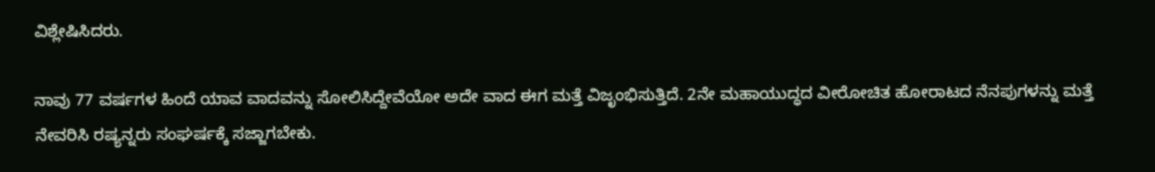ವಿಶ್ಲೇಷಿಸಿದರು.

ನಾವು 77 ವರ್ಷಗಳ ಹಿಂದೆ ಯಾವ ವಾದವನ್ನು ಸೋಲಿಸಿದ್ದೇವೆಯೋ ಅದೇ ವಾದ ಈಗ ಮತ್ತೆ ವಿಜೃಂಭಿಸುತ್ತಿದೆ. 2ನೇ ಮಹಾಯುದ್ಧದ ವೀರೋಚಿತ ಹೋರಾಟದ ನೆನಪುಗಳನ್ನು ಮತ್ತೆ ನೇವರಿಸಿ ರಷ್ಯನ್ನರು ಸಂಘರ್ಷಕ್ಕೆ ಸಜ್ಜಾಗಬೇಕು.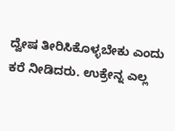ದ್ವೇಷ ತೀರಿಸಿಕೊಳ್ಳಬೇಕು ಎಂದು ಕರೆ ನೀಡಿದರು. ಉಕ್ರೇನ್ನ ಎಲ್ಲ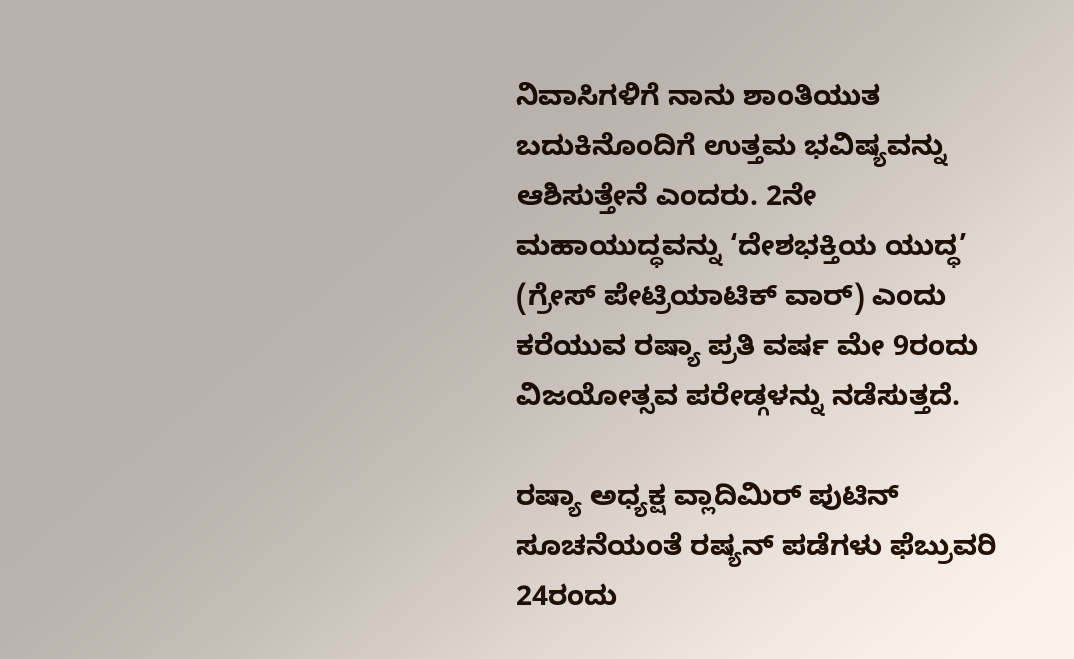ನಿವಾಸಿಗಳಿಗೆ ನಾನು ಶಾಂತಿಯುತ ಬದುಕಿನೊಂದಿಗೆ ಉತ್ತಮ ಭವಿಷ್ಯವನ್ನು ಆಶಿಸುತ್ತೇನೆ ಎಂದರು. 2ನೇ ಮಹಾಯುದ್ಧವನ್ನು ‘ದೇಶಭಕ್ತಿಯ ಯುದ್ಧ’ (ಗ್ರೇಸ್ ಪೇಟ್ರಿಯಾಟಿಕ್ ವಾರ್) ಎಂದು ಕರೆಯುವ ರಷ್ಯಾ ಪ್ರತಿ ವರ್ಷ ಮೇ 9ರಂದು ವಿಜಯೋತ್ಸವ ಪರೇಡ್ಗಳನ್ನು ನಡೆಸುತ್ತದೆ.

ರಷ್ಯಾ ಅಧ್ಯಕ್ಷ ವ್ಲಾದಿಮಿರ್ ಪುಟಿನ್ ಸೂಚನೆಯಂತೆ ರಷ್ಯನ್ ಪಡೆಗಳು ಫೆಬ್ರುವರಿ 24ರಂದು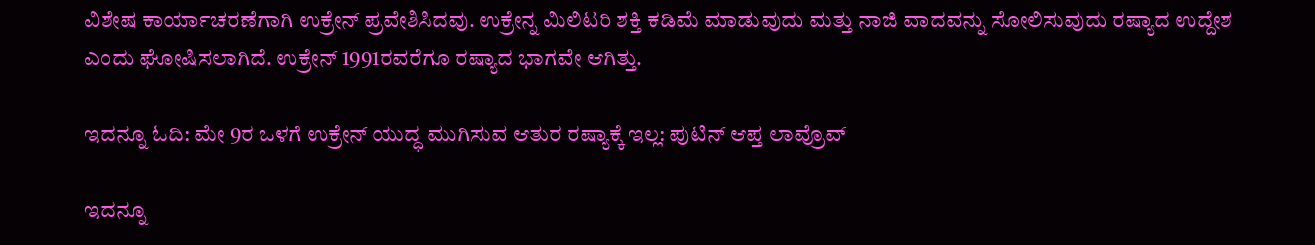ವಿಶೇಷ ಕಾರ್ಯಾಚರಣೆಗಾಗಿ ಉಕ್ರೇನ್ ಪ್ರವೇಶಿಸಿದವು. ಉಕ್ರೇನ್ನ ಮಿಲಿಟರಿ ಶಕ್ತಿ ಕಡಿಮೆ ಮಾಡುವುದು ಮತ್ತು ನಾಜಿ ವಾದವನ್ನು ಸೋಲಿಸುವುದು ರಷ್ಯಾದ ಉದ್ದೇಶ ಎಂದು ಘೋಷಿಸಲಾಗಿದೆ. ಉಕ್ರೇನ್ 1991ರವರೆಗೂ ರಷ್ಯಾದ ಭಾಗವೇ ಆಗಿತ್ತು.

ಇದನ್ನೂ ಓದಿ: ಮೇ 9ರ ಒಳಗೆ ಉಕ್ರೇನ್ ಯುದ್ಧ ಮುಗಿಸುವ ಆತುರ ರಷ್ಯಾಕ್ಕೆ ಇಲ್ಲ: ಪುಟಿನ್ ಆಪ್ತ ಲಾವ್ರೊವ್

ಇದನ್ನೂ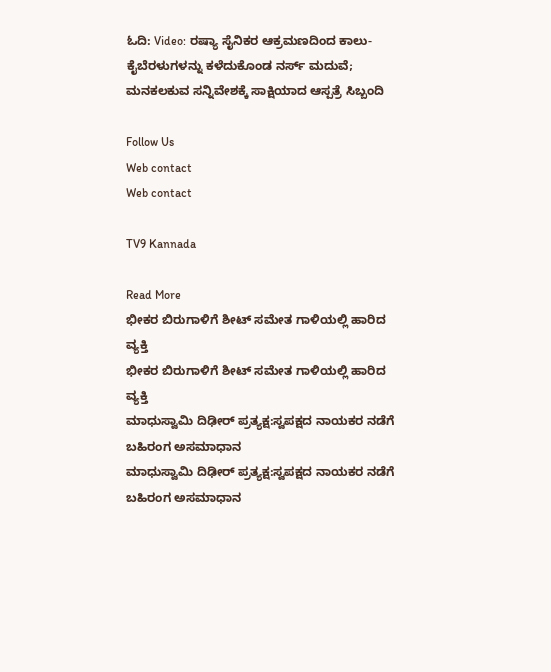ಓದಿ: Video: ರಷ್ಯಾ ಸೈನಿಕರ ಆಕ್ರಮಣದಿಂದ ಕಾಲು-ಕೈಬೆರಳುಗಳನ್ನು ಕಳೆದುಕೊಂಡ ನರ್ಸ್ ಮದುವೆ; ಮನಕಲಕುವ ಸನ್ನಿವೇಶಕ್ಕೆ ಸಾಕ್ಷಿಯಾದ ಆಸ್ಪತ್ರೆ ಸಿಬ್ಬಂದಿ

Follow Us
Web contact
Web contact

TV9 Kannada

Read More
ಭೀಕರ ಬಿರುಗಾಳಿಗೆ ಶೀಟ್ ಸಮೇತ ಗಾಳಿಯಲ್ಲಿ ಹಾರಿದ ವ್ಯಕ್ತಿ
ಭೀಕರ ಬಿರುಗಾಳಿಗೆ ಶೀಟ್ ಸಮೇತ ಗಾಳಿಯಲ್ಲಿ ಹಾರಿದ ವ್ಯಕ್ತಿ
ಮಾಧುಸ್ವಾಮಿ ದಿಢೀರ್ ಪ್ರತ್ಯಕ್ಷ:ಸ್ವಪಕ್ಷದ ನಾಯಕರ ನಡೆಗೆ ಬಹಿರಂಗ ಅಸಮಾಧಾನ
ಮಾಧುಸ್ವಾಮಿ ದಿಢೀರ್ ಪ್ರತ್ಯಕ್ಷ:ಸ್ವಪಕ್ಷದ ನಾಯಕರ ನಡೆಗೆ ಬಹಿರಂಗ ಅಸಮಾಧಾನ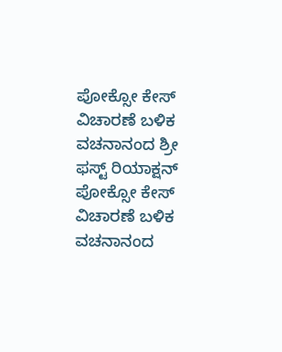ಪೋಕ್ಸೋ ಕೇಸ್ ವಿಚಾರಣೆ ಬಳಿಕ ವಚನಾನಂದ ಶ್ರೀ ಫಸ್ಟ್ ರಿಯಾಕ್ಷನ್
ಪೋಕ್ಸೋ ಕೇಸ್ ವಿಚಾರಣೆ ಬಳಿಕ ವಚನಾನಂದ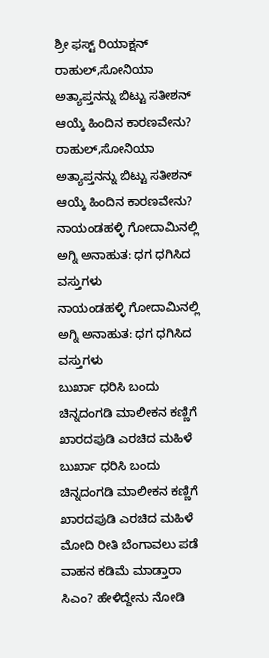ಶ್ರೀ ಫಸ್ಟ್ ರಿಯಾಕ್ಷನ್
ರಾಹುಲ್,ಸೋನಿಯಾ ಅತ್ಯಾಪ್ತನನ್ನು ಬಿಟ್ಟು ಸತೀಶನ್ ಆಯ್ಕೆ ಹಿಂದಿನ ಕಾರಣವೇನು?
ರಾಹುಲ್,ಸೋನಿಯಾ ಅತ್ಯಾಪ್ತನನ್ನು ಬಿಟ್ಟು ಸತೀಶನ್ ಆಯ್ಕೆ ಹಿಂದಿನ ಕಾರಣವೇನು?
ನಾಯಂಡಹಳ್ಳಿ ಗೋದಾಮಿನಲ್ಲಿ ಅಗ್ನಿ ಅನಾಹುತ: ಧಗ ಧಗಿಸಿದ ವಸ್ತುಗಳು
ನಾಯಂಡಹಳ್ಳಿ ಗೋದಾಮಿನಲ್ಲಿ ಅಗ್ನಿ ಅನಾಹುತ: ಧಗ ಧಗಿಸಿದ ವಸ್ತುಗಳು
ಬುರ್ಖಾ ಧರಿಸಿ ಬಂದು ಚಿನ್ನದಂಗಡಿ ಮಾಲೀಕನ ಕಣ್ಣಿಗೆ ಖಾರದಪುಡಿ ಎರಚಿದ ಮಹಿಳೆ
ಬುರ್ಖಾ ಧರಿಸಿ ಬಂದು ಚಿನ್ನದಂಗಡಿ ಮಾಲೀಕನ ಕಣ್ಣಿಗೆ ಖಾರದಪುಡಿ ಎರಚಿದ ಮಹಿಳೆ
ಮೋದಿ ರೀತಿ ಬೆಂಗಾವಲು ಪಡೆ ವಾಹನ ಕಡಿಮೆ ಮಾಡ್ತಾರಾ ಸಿಎಂ? ಹೇಳಿದ್ದೇನು ನೋಡಿ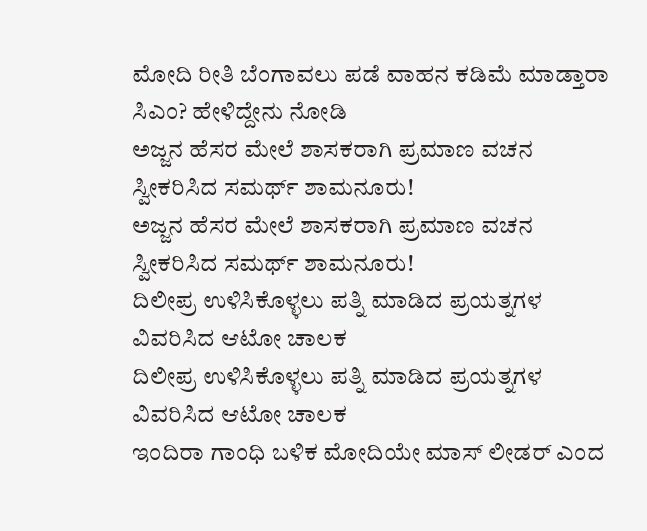ಮೋದಿ ರೀತಿ ಬೆಂಗಾವಲು ಪಡೆ ವಾಹನ ಕಡಿಮೆ ಮಾಡ್ತಾರಾ ಸಿಎಂ? ಹೇಳಿದ್ದೇನು ನೋಡಿ
ಅಜ್ಜನ ಹೆಸರ ಮೇಲೆ ಶಾಸಕರಾಗಿ ಪ್ರಮಾಣ ವಚನ ಸ್ವೀಕರಿಸಿದ ಸಮರ್ಥ್ ಶಾಮನೂರು!
ಅಜ್ಜನ ಹೆಸರ ಮೇಲೆ ಶಾಸಕರಾಗಿ ಪ್ರಮಾಣ ವಚನ ಸ್ವೀಕರಿಸಿದ ಸಮರ್ಥ್ ಶಾಮನೂರು!
ದಿಲೀಪ್ರ ಉಳಿಸಿಕೊಳ್ಳಲು ಪತ್ನಿ ಮಾಡಿದ ಪ್ರಯತ್ನಗಳ ವಿವರಿಸಿದ ಆಟೋ ಚಾಲಕ
ದಿಲೀಪ್ರ ಉಳಿಸಿಕೊಳ್ಳಲು ಪತ್ನಿ ಮಾಡಿದ ಪ್ರಯತ್ನಗಳ ವಿವರಿಸಿದ ಆಟೋ ಚಾಲಕ
ಇಂದಿರಾ ಗಾಂಧಿ ಬಳಿಕ ಮೋದಿಯೇ ಮಾಸ್ ಲೀಡರ್ ಎಂದ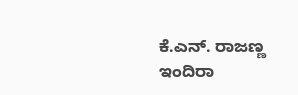ಕೆ.ಎನ್. ರಾಜಣ್ಣ
ಇಂದಿರಾ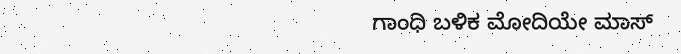ಗಾಂಧಿ ಬಳಿಕ ಮೋದಿಯೇ ಮಾಸ್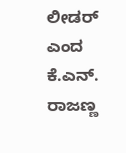ಲೀಡರ್ ಎಂದ ಕೆ.ಎನ್. ರಾಜಣ್ಣ